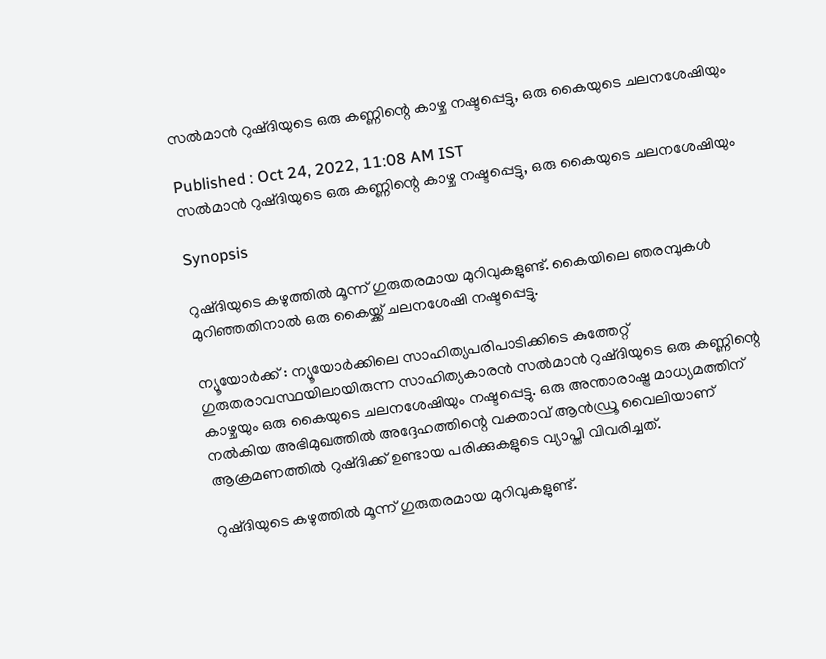സൽമാൻ റുഷ്ദിയുടെ ഒരു കണ്ണിന്റെ കാഴ്ച നഷ്ടപ്പെട്ടു, ഒരു കൈയുടെ ചലനശേഷിയും

Published : Oct 24, 2022, 11:08 AM IST
സൽമാൻ റുഷ്ദിയുടെ ഒരു കണ്ണിന്റെ കാഴ്ച നഷ്ടപ്പെട്ടു, ഒരു കൈയുടെ ചലനശേഷിയും

Synopsis

റുഷ്ദിയുടെ കഴുത്തിൽ മൂന്ന് ഗുരുതരമായ മുറിവുകളുണ്ട്. കൈയിലെ ഞരമ്പുകൾ മുറിഞ്ഞതിനാൽ ഒരു കൈയ്ക്ക് ചലനശേഷി നഷ്ടപ്പെട്ടു.

ന്യൂയോർക്ക് : ന്യൂയോർക്കിലെ സാഹിത്യപരിപാടിക്കിടെ കുത്തേറ്റ് ഗുരുതരാവസ്ഥയിലായിരുന്ന സാഹിത്യകാരൻ സൽമാൻ റുഷ്ദിയുടെ ഒരു കണ്ണിന്റെ കാഴ്ചയും ഒരു കൈയുടെ ചലനശേഷിയും നഷ്ടപ്പെട്ടു. ഒരു അന്താരാഷ്ട്ര മാധ്യമത്തിന് നൽകിയ അഭിമുഖത്തിൽ അദ്ദേഹത്തിന്റെ വക്താവ് ആൻഡ്രൂ വൈലിയാണ് ആക്രമണത്തിൽ റുഷ്ദിക്ക് ഉണ്ടായ പരിക്കുകളുടെ വ്യാപ്തി വിവരിച്ചത്.

റുഷ്ദിയുടെ കഴുത്തിൽ മൂന്ന് ഗുരുതരമായ മുറിവുകളുണ്ട്.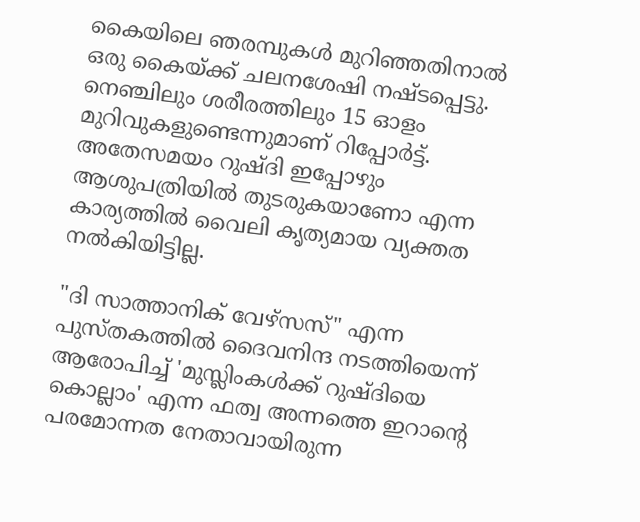കൈയിലെ ഞരമ്പുകൾ മുറിഞ്ഞതിനാൽ ഒരു കൈയ്ക്ക് ചലനശേഷി നഷ്ടപ്പെട്ടു. നെഞ്ചിലും ശരീരത്തിലും 15 ഓളം മുറിവുകളുണ്ടെന്നുമാണ് റിപ്പോർട്ട്. അതേസമയം റുഷ്ദി ഇപ്പോഴും ആശുപത്രിയിൽ തുടരുകയാണോ എന്ന കാര്യത്തിൽ വൈലി കൃത്യമായ വ്യക്തത നൽകിയിട്ടില്ല.

"ദി സാത്താനിക് വേഴ്സസ്" എന്ന പുസ്തകത്തിൽ ദൈവനിന്ദ നടത്തിയെന്ന് ആരോപിച്ച് 'മുസ്ലിംകൾക്ക് റുഷ്ദിയെ കൊല്ലാം' എന്ന ഫത്വ അന്നത്തെ ഇറാന്റെ പരമോന്നത നേതാവായിരുന്ന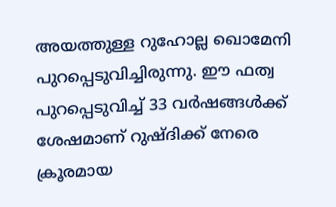അയത്തുള്ള റുഹോല്ല ഖൊമേനി പുറപ്പെടുവിച്ചിരുന്നു. ഈ ഫത്വ പുറപ്പെടുവിച്ച് 33 വർഷങ്ങൾക്ക് ശേഷമാണ് റുഷ്ദിക്ക് നേരെ ക്രൂരമായ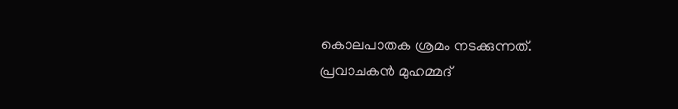കൊലപാതക ശ്രമം നടക്കുന്നത്. പ്രവാചകൻ മുഹമ്മദ്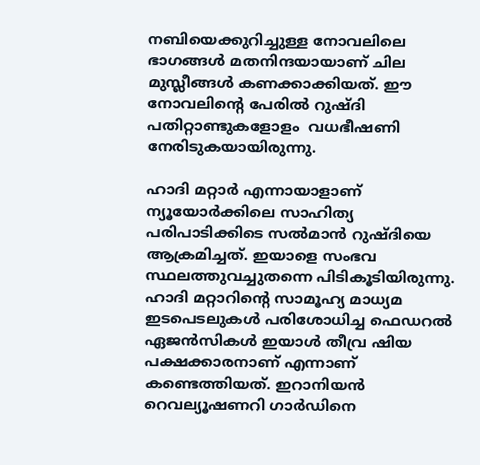നബിയെക്കുറിച്ചുള്ള നോവലിലെ ഭാഗങ്ങൾ മതനിന്ദയായാണ് ചില മുസ്ലീങ്ങൾ കണക്കാക്കിയത്. ഈ നോവലിന്റെ പേരിൽ റുഷ്ദി പതിറ്റാണ്ടുകളോളം  വധഭീഷണി നേരിടുകയായിരുന്നു.

ഹാദി മറ്റാർ എന്നായാളാണ് ന്യൂയോർക്കിലെ സാഹിത്യ പരിപാടിക്കിടെ സൽമാൻ റുഷ്ദിയെ ആക്രമിച്ചത്. ഇയാളെ സംഭവ സ്ഥലത്തുവച്ചുതന്നെ പിടികൂടിയിരുന്നു. ഹാദി മറ്റാറിന്‍റെ സാമൂഹ്യ മാധ്യമ ഇടപെടലുകള്‍ പരിശോധിച്ച ഫെഡറല്‍ ഏജന്‍സികള്‍ ഇയാള്‍ തീവ്ര ഷിയ പക്ഷക്കാരനാണ് എന്നാണ് കണ്ടെത്തിയത്. ഇറാനിയന്‍ റെവല്യൂഷണറി ഗാര്‍ഡിനെ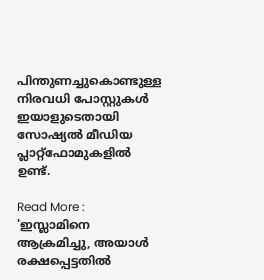പിന്തുണച്ചുകൊണ്ടുള്ള നിരവധി പോസ്റ്റുകള്‍ ഇയാളുടെതായി സോഷ്യല്‍ മീഡിയ പ്ലാറ്റ്ഫോമുകളില്‍ ഉണ്ട്.

Read More : 'ഇസ്ലാമിനെ ആക്രമിച്ചു, അയാൾ രക്ഷപ്പെട്ടതിൽ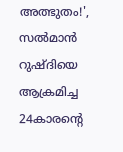അത്ഭുതം!', സൽമാൻ റുഷ്ദിയെ ആക്രമിച്ച 24കാരന്റെ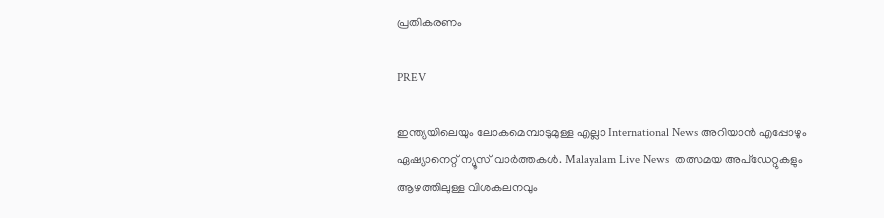പ്രതികരണം

PREV

ഇന്ത്യയിലെയും ലോകമെമ്പാടുമുള്ള എല്ലാ International News അറിയാൻ എപ്പോഴും ഏഷ്യാനെറ്റ് ന്യൂസ് വാർത്തകൾ. Malayalam Live News  തത്സമയ അപ്‌ഡേറ്റുകളും ആഴത്തിലുള്ള വിശകലനവും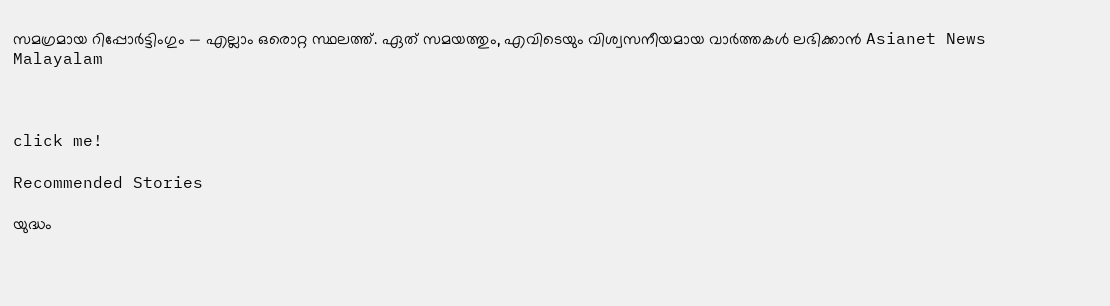സമഗ്രമായ റിപ്പോർട്ടിംഗും — എല്ലാം ഒരൊറ്റ സ്ഥലത്ത്. ഏത് സമയത്തും, എവിടെയും വിശ്വസനീയമായ വാർത്തകൾ ലഭിക്കാൻ Asianet News Malayalam



click me!

Recommended Stories

യുദ്ധം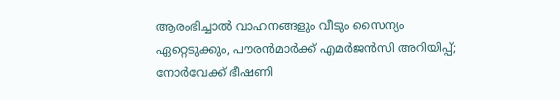ആരംഭിച്ചാൽ വാഹനങ്ങളും വീടും സൈന്യം ഏറ്റെടുക്കും, പൗരൻമാർക്ക് എമർജൻസി അറിയിപ്പ്; നോർവേക്ക് ഭീഷണി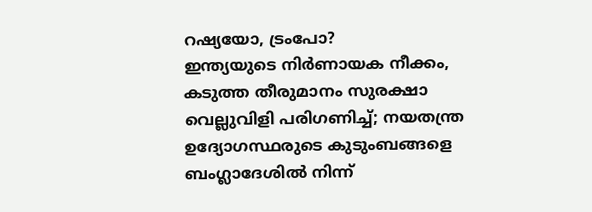റഷ്യയോ, ട്രംപോ?
ഇന്ത്യയുടെ നിർണായക നീക്കം, കടുത്ത തീരുമാനം സുരക്ഷാ വെല്ലുവിളി പരിഗണിച്ച്; നയതന്ത്ര ഉദ്യോഗസ്ഥരുടെ കുടുംബങ്ങളെ ബംഗ്ലാദേശിൽ നിന്ന്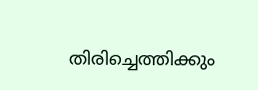തിരിച്ചെത്തിക്കും